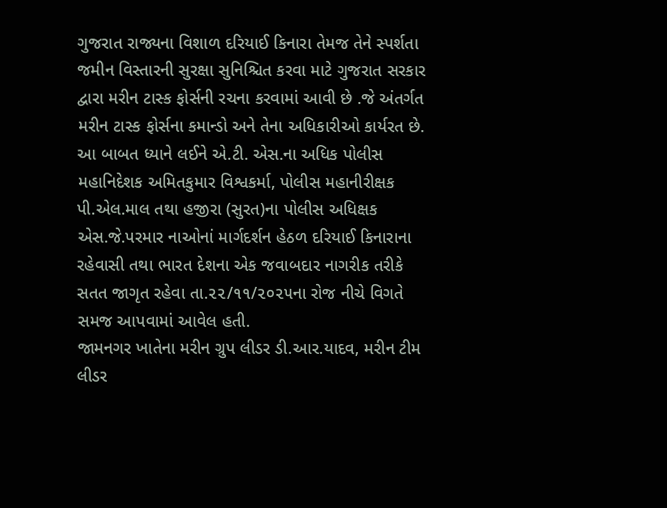ગુજરાત રાજ્યના વિશાળ દરિયાઈ કિનારા તેમજ તેને સ્પર્શતા જમીન વિસ્તારની સુરક્ષા સુનિશ્ચિત કરવા માટે ગુજરાત સરકાર દ્વારા મરીન ટાસ્ક ફોર્સની રચના કરવામાં આવી છે .જે અંતર્ગત મરીન ટાસ્ક ફોર્સના કમાન્ડો અને તેના અધિકારીઓ કાર્યરત છે.
આ બાબત ધ્યાને લઈને એ.ટી. એસ.ના અધિક પોલીસ મહાનિદેશક અમિતકુમાર વિશ્વકર્મા, પોલીસ મહાનીરીક્ષક પી.એલ.માલ તથા હજીરા (સુરત)ના પોલીસ અધિક્ષક એસ.જે.પરમાર નાઓનાં માર્ગદર્શન હેઠળ દરિયાઈ કિનારાના રહેવાસી તથા ભારત દેશના એક જવાબદાર નાગરીક તરીકે સતત જાગૃત રહેવા તા.૨૨/૧૧/૨૦૨૫ના રોજ નીચે વિગતે સમજ આપવામાં આવેલ હતી.
જામનગર ખાતેના મરીન ગ્રુપ લીડર ડી.આર.યાદવ, મરીન ટીમ લીડર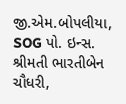જી.એમ.બોપલીયા, SOG પો. ઇન્સ. શ્રીમતી ભારતીબેન ચૌધરી,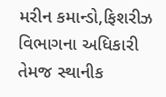મરીન કમાન્ડો,ફિશરીઝ વિભાગના અધિકારી તેમજ સ્થાનીક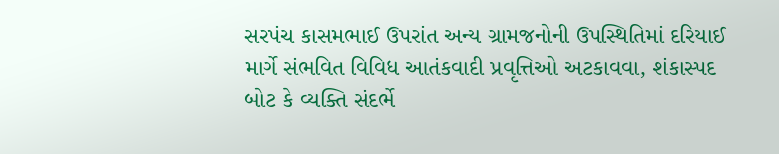સરપંચ કાસમભાઈ ઉપરાંત અન્ય ગ્રામજનોની ઉપસ્થિતિમાં દરિયાઈ માર્ગે સંભવિત વિવિધ આતંકવાદી પ્રવૃત્તિઓ અટકાવવા, શંકાસ્પદ બોટ કે વ્યક્તિ સંદર્ભે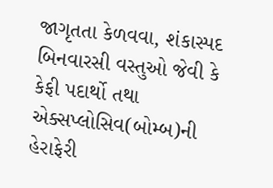જાગૃતતા કેળવવા, શંકાસ્પદ બિનવારસી વસ્તુઓ જેવી કે કેફી પદાર્થો તથા એક્સપ્લોસિવ(બોમ્બ)ની હેરાફેરી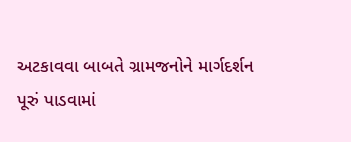અટકાવવા બાબતે ગ્રામજનોને માર્ગદર્શન પૂરું પાડવામાં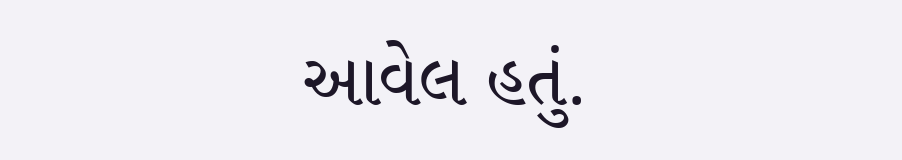આવેલ હતું.